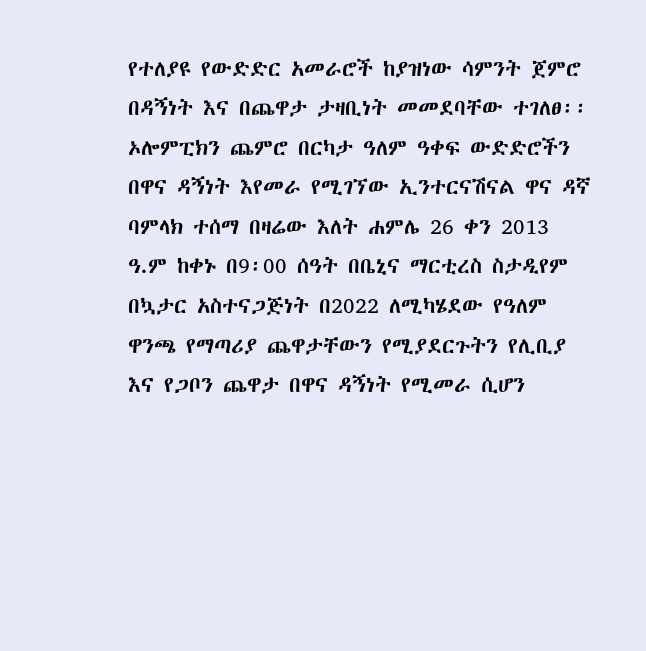የተለያዩ የውድድር አመራሮች ከያዝነው ሳምንት ጀምሮ በዳኝነት እና በጨዋታ ታዛቢነት መመደባቸው ተገለፀ፡፡
ኦሎምፒክን ጨምሮ በርካታ ዓለም ዓቀፍ ውድድሮችን በዋና ዳኝነት እየመራ የሚገኘው ኢንተርናሽናል ዋና ዳኛ ባምላክ ተሰማ በዛሬው እለት ሐምሌ 26 ቀን 2013 ዓ.ም ከቀኑ በ9፡00 ሰዓት በቤኒና ማርቲረስ ስታዲየም በኳታር አስተናጋጅነት በ2022 ለሚካሄደው የዓለም ዋንጫ የማጣሪያ ጨዋታቸውን የሚያደርጉትን የሊቢያ እና የጋቦን ጨዋታ በዋና ዳኝነት የሚመራ ሲሆን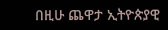በዚሁ ጨዋታ ኢትዮጵያዊ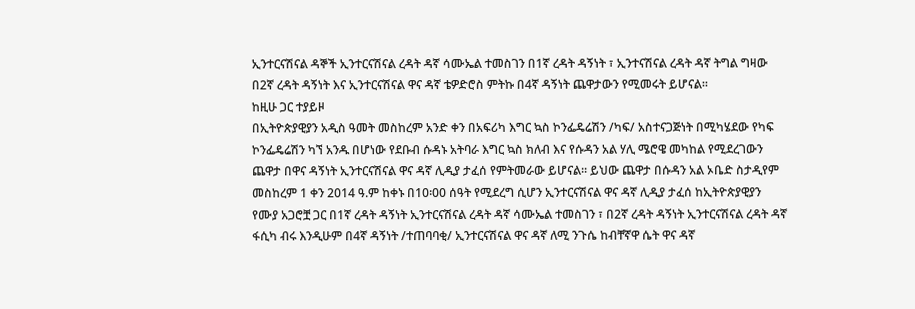ኢንተርናሽናል ዳኞች ኢንተርናሽናል ረዳት ዳኛ ሳሙኤል ተመስገን በ1ኛ ረዳት ዳኝነት ፣ ኢንተናሽናል ረዳት ዳኛ ትግል ግዛው በ2ኛ ረዳት ዳኝነት እና ኢንተርናሽናል ዋና ዳኛ ቴዎድሮስ ምትኩ በ4ኛ ዳኝነት ጨዋታውን የሚመሩት ይሆናል፡፡
ከዚሁ ጋር ተያይዞ
በኢትዮጵያዊያን አዲስ ዓመት መስከረም አንድ ቀን በአፍሪካ እግር ኳስ ኮንፌዴሬሽን /ካፍ/ አስተናጋጅነት በሚካሄደው የካፍ ኮንፌዴሬሽን ካኘ አንዱ በሆነው የደቡብ ሱዳኑ አትባራ እግር ኳስ ክለብ እና የሱዳን አል ሃሊ ሜሮዌ መካከል የሚደረገውን ጨዋታ በዋና ዳኝነት ኢንተርናሽናል ዋና ዳኛ ሊዲያ ታፈሰ የምትመራው ይሆናል፡፡ ይህው ጨዋታ በሱዳን አል ኦቤድ ስታዲየም መስከረም 1 ቀን 2014 ዓ.ም ከቀኑ በ10፡00 ሰዓት የሚደረግ ሲሆን ኢንተርናሽናል ዋና ዳኛ ሊዲያ ታፈሰ ከኢትዮጵያዊያን የሙያ አጋሮቿ ጋር በ1ኛ ረዳት ዳኝነት ኢንተርናሽናል ረዳት ዳኛ ሳሙኤል ተመስገን ፣ በ2ኛ ረዳት ዳኝነት ኢንተርናሽናል ረዳት ዳኛ ፋሲካ ብሩ እንዲሁም በ4ኛ ዳኝነት /ተጠባባቂ/ ኢንተርናሽናል ዋና ዳኛ ለሚ ንጉሴ ከብቸኛዋ ሴት ዋና ዳኛ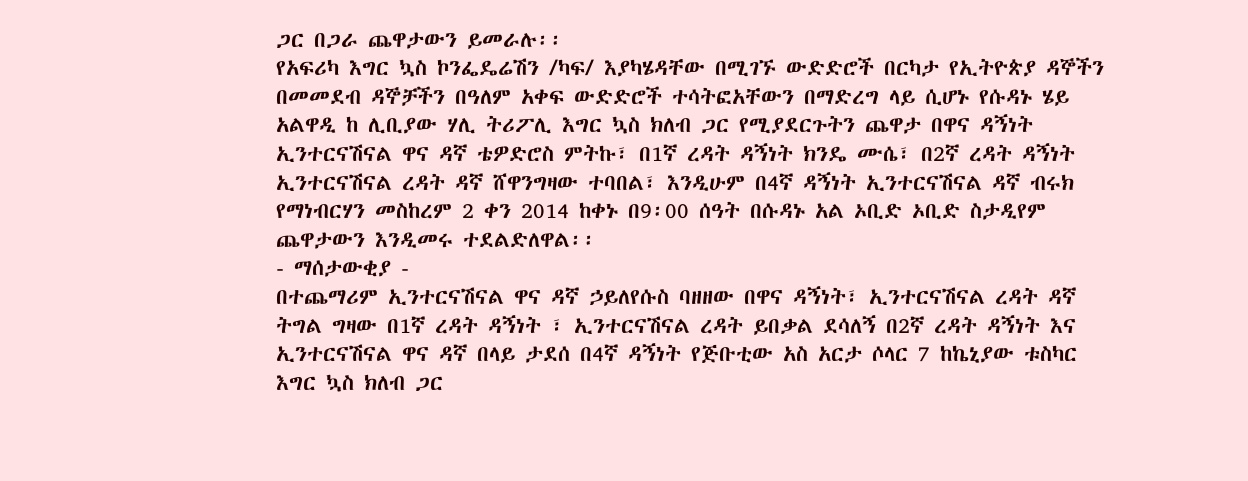ጋር በጋራ ጨዋታውን ይመራሉ፡፡
የአፍሪካ እግር ኳስ ኮንፌዴሬሽን /ካፍ/ እያካሄዳቸው በሚገኙ ውድድሮች በርካታ የኢትዮጵያ ዳኞችን በመመደብ ዳኞቻችን በዓለም አቀፍ ውድድሮች ተሳትፎአቸውን በማድረግ ላይ ሲሆኑ የሱዳኑ ሄይ አልዋዲ ከ ሊቢያው ሃሊ ትሪፖሊ እግር ኳስ ክለብ ጋር የሚያደርጉትን ጨዋታ በዋና ዳኝነት ኢንተርናሽናል ዋና ዳኛ ቴዎድሮስ ምትኩ፣ በ1ኛ ረዳት ዳኝነት ክንዴ ሙሴ፣ በ2ኛ ረዳት ዳኝነት ኢንተርናሽናል ረዳት ዳኛ ሸዋንግዛው ተባበል፣ እንዲሁም በ4ኛ ዳኝነት ኢንተርናሽናል ዳኛ ብሩክ የማነብርሃን መስከረም 2 ቀን 2014 ከቀኑ በ9፡00 ሰዓት በሱዳኑ አል ኦቢድ ኦቢድ ስታዲየም ጨዋታውን እንዲመሩ ተደልድለዋል፡፡
- ማሰታውቂያ -
በተጨማሪም ኢንተርናሽናል ዋና ዳኛ ኃይለየሱስ ባዘዘው በዋና ዳኝነት፣ ኢንተርናሽናል ረዳት ዳኛ ትግል ግዛው በ1ኛ ረዳት ዳኝነት ፣ ኢንተርናሽናል ረዳት ይበቃል ደሳለኝ በ2ኛ ረዳት ዳኝነት እና ኢንተርናሽናል ዋና ዳኛ በላይ ታደሰ በ4ኛ ዳኝነት የጅቡቲው አስ አርታ ሶላር 7 ከኬኒያው ቱስካር እግር ኳስ ክለብ ጋር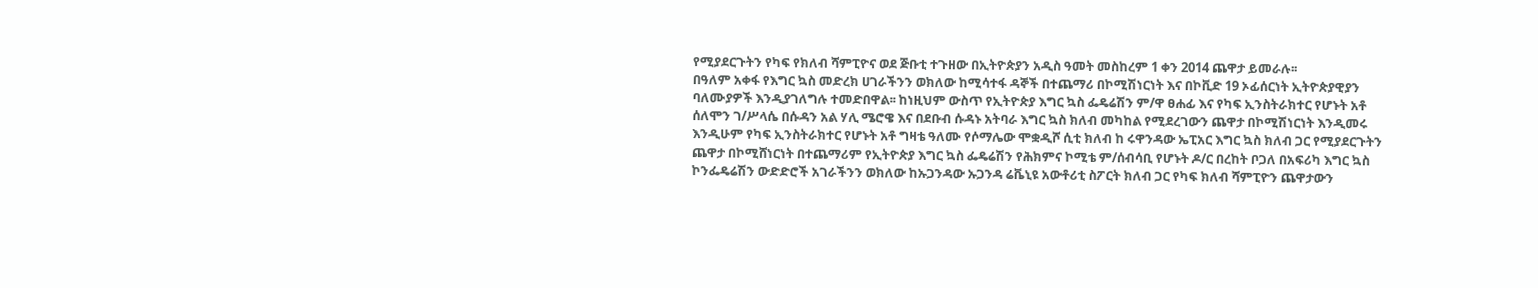የሚያደርጉትን የካፍ የክለብ ሻምፒዮና ወደ ጅቡቲ ተጉዘው በኢትዮጵያን አዲስ ዓመት መስከረም 1 ቀን 2014 ጨዋታ ይመራሉ፡፡
በዓለም አቀፋ የእግር ኳስ መድረክ ሀገራችንን ወክለው ከሚሳተፋ ዳኞች በተጨማሪ በኮሚሽነርነት እና በኮቪድ 19 ኦፊሰርነት ኢትዮጵያዊያን ባለሙያዎች እንዲያገለግሉ ተመድበዋል፡፡ ከነዚህም ውስጥ የኢትዮጵያ እግር ኳስ ፌዴሬሽን ም/ዋ ፀሐፊ እና የካፍ ኢንስትራክተር የሆኑት አቶ ሰለሞን ገ/ሥላሴ በሱዳን አል ሃሊ ሜሮዌ እና በደቡብ ሱዳኑ አትባራ እግር ኳስ ክለብ መካከል የሚደረገውን ጨዋታ በኮሚሽነርነት እንዲመሩ እንዲሁም የካፍ ኢንስትራክተር የሆኑት አቶ ግዛቴ ዓለሙ የሶማሌው ሞቋዲሾ ሲቲ ክለብ ከ ሩዋንዳው ኤፒአር እግር ኳስ ክለብ ጋር የሚያደርጉትን ጨዋታ በኮሚሸነርነት በተጨማሪም የኢትዮጵያ እግር ኳስ ፌዴሬሽን የሕክምና ኮሚቴ ም/ሰብሳቢ የሆኑት ዶ/ር በረከት ቦጋለ በአፍሪካ እግር ኳስ ኮንፌዴሬሽን ውድድሮች አገራችንን ወክለው ከኡጋንዳው ኡጋንዳ ሬቬኒዩ አውቶሪቲ ስፖርት ክለብ ጋር የካፍ ክለብ ሻምፒዮን ጨዋታውን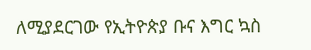ለሚያደርገው የኢትዮጵያ ቡና እግር ኳስ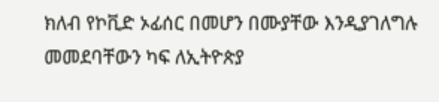ክለብ የኮቪድ ኦፊሰር በመሆን በሙያቸው እንዲያገለግሉ መመደባቸውን ካፍ ለኢትዮጵያ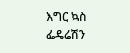እግር ኳስ ፌዴሬሽን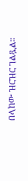በላከው ዝርዝር ገልጿል፡፡